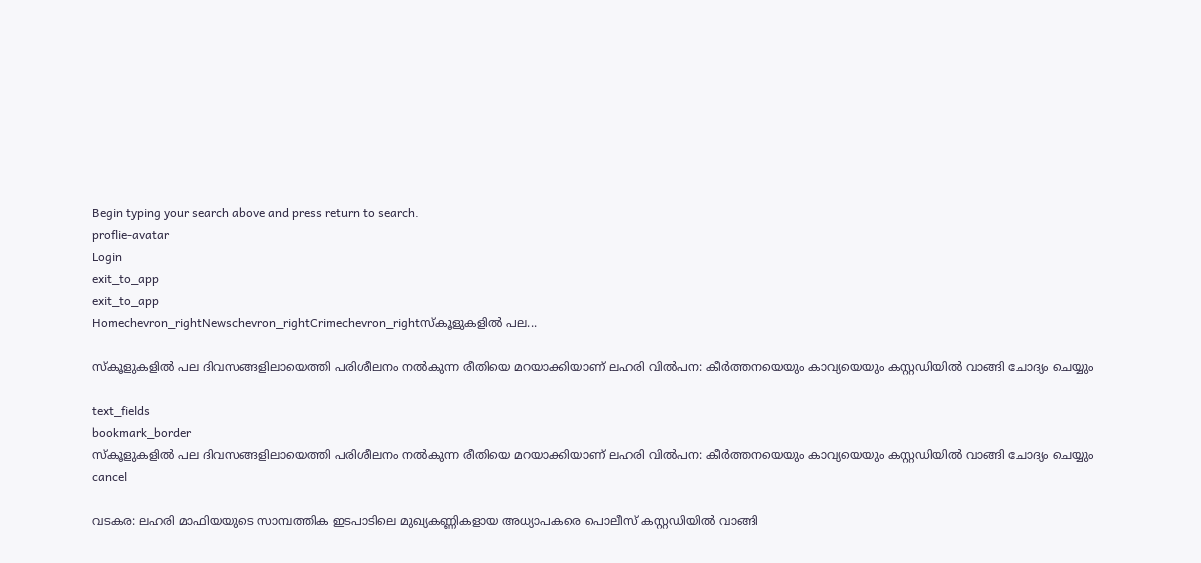Begin typing your search above and press return to search.
proflie-avatar
Login
exit_to_app
exit_to_app
Homechevron_rightNewschevron_rightCrimechevron_rightസ്കൂളുകളിൽ പല...

സ്കൂളുകളിൽ പല ദിവസങ്ങളിലായെത്തി പരിശീലനം നൽകുന്ന രീതിയെ മറയാക്കിയാണ് ലഹരി വിൽപന: കീർത്തനയെയും കാവ്യയെയും കസ്റ്റഡിയിൽ വാങ്ങി ചോദ്യം ചെയ്യും

text_fields
bookmark_border
സ്കൂളുകളിൽ പല ദിവസങ്ങളിലായെത്തി പരിശീലനം നൽകുന്ന രീതിയെ മറയാക്കിയാണ് ലഹരി വിൽപന: കീർത്തനയെയും കാവ്യയെയും കസ്റ്റഡിയിൽ വാങ്ങി ചോദ്യം ചെയ്യും
cancel

വടകര: ലഹരി മാഫിയയുടെ സാമ്പത്തിക ഇടപാടിലെ മുഖ്യകണ്ണികളായ അധ്യാപകരെ പൊലീസ് കസ്റ്റഡിയിൽ വാങ്ങി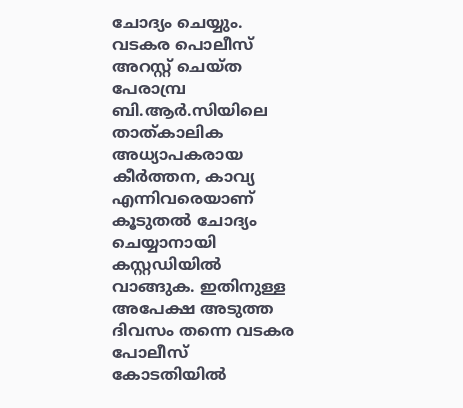ചോദ്യം ചെയ്യും. വടകര പൊലീസ് അറസ്റ്റ് ചെയ്ത പേരാമ്പ്ര ബി.ആർ.സിയിലെ താത്കാലിക അധ്യാപകരായ കീർത്തന, കാവ്യ എന്നിവരെയാണ് കൂടുതൽ ചോദ്യം ചെയ്യാനായി കസ്റ്റഡിയിൽ വാങ്ങുക. ഇതിനുള്ള അപേക്ഷ അടുത്ത ദിവസം തന്നെ വടകര പോലീസ് കോടതിയിൽ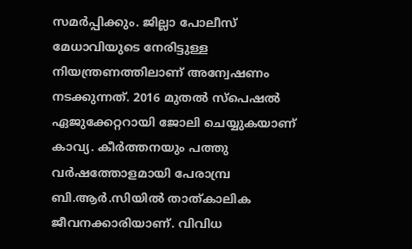സമർപ്പിക്കും. ജില്ലാ പോലീസ് മേധാവിയുടെ നേരിട്ടുള്ള നിയന്ത്രണത്തിലാണ് അന്വേഷണം നടക്കുന്നത്. 2016 മുതല്‍ സ്പെഷല്‍ ഏജുക്കേറ്ററായി ജോലി ചെയ്യുകയാണ് കാവ്യ. കീർത്തനയും പത്തു വർഷത്തോളമായി പേരാമ്പ്ര ബി.ആർ.സിയിൽ താത്കാലിക ജീവനക്കാരിയാണ്. വിവിധ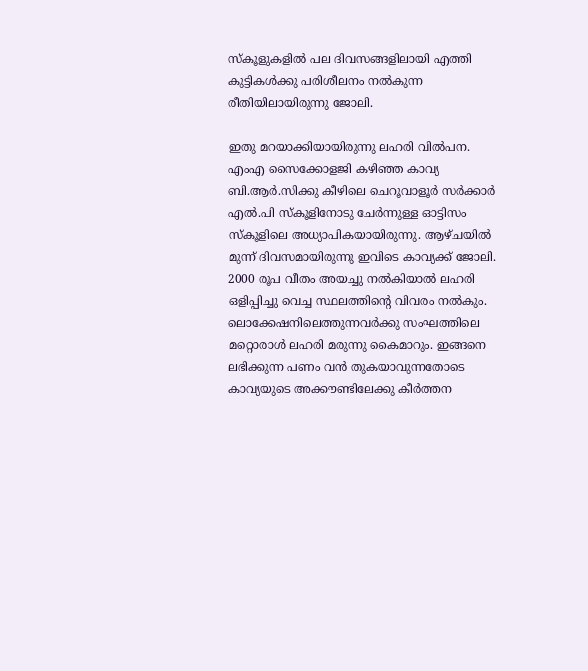സ്കൂളുകളില്‍ പല ദിവസങ്ങളിലായി എത്തി കുട്ടികള്‍ക്കു പരിശീലനം നല്‍കുന്ന രീതിയിലായിരുന്നു ജോലി.

ഇതു മറയാക്കിയായിരുന്നു ലഹരി വില്‍പന. എംഎ സൈക്കോളജി കഴിഞ്ഞ കാവ്യ ബി.ആര്‍.സിക്കു കീഴിലെ ചെറൂവാളൂര്‍ സര്‍ക്കാര്‍ എല്‍.പി സ്കൂളിനോടു ചേര്‍ന്നുള്ള ഓട്ടിസം സ്കൂളിലെ അധ്യാപികയായിരുന്നു. ആഴ്ചയില്‍ മുന്ന് ദിവസമായിരുന്നു ഇവിടെ കാവ്യക്ക് ജോലി. 2000 രൂപ വീതം അയച്ചു നല്‍കിയാല്‍ ലഹരി ഒളിപ്പിച്ചു വെച്ച സ്ഥലത്തിന്റെ വിവരം നൽകും. ലൊക്കേഷനിലെത്തുന്നവര്‍ക്കു സംഘത്തിലെ മറ്റൊരാള്‍ ലഹരി മരുന്നു കൈമാറും. ഇങ്ങനെ ലഭിക്കുന്ന പണം വന്‍ തുകയാവുന്നതോടെ കാവ്യയുടെ അക്കൗണ്ടിലേക്കു കീർത്തന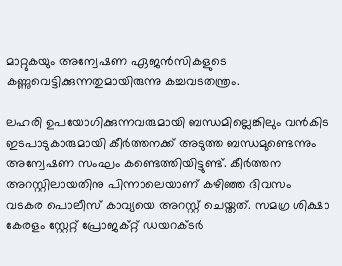മാറ്റുകയും അന്വേഷണ ഏജന്‍സികളുടെ കണ്ണുവെട്ടിക്കുന്നതുമായിരുന്നു കച്ചവടതന്ത്രം.

ലഹരി ഉപയോഗിക്കുന്നവരുമായി ബന്ധമില്ലെങ്കിലും വന്‍കിട ഇടപാടുകാരുമായി കീര്‍ത്തനക്ക് അടുത്ത ബന്ധമുണ്ടെന്നും അന്വേഷണ സംഘം കണ്ടെത്തിയിട്ടുണ്ട്. കീര്‍ത്തന അറസ്റ്റിലായതിനു പിന്നാലെയാണ് കഴിഞ്ഞ ദിവസം വടകര പൊലീസ് കാവ്യയെ അറസ്റ്റ് ചെയ്തത്. സമഗ്ര ശിക്ഷാ കേരളം സ്റ്റേറ്റ് പ്രോജക്റ്റ് ഡയറക്ടർ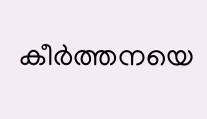കീർത്തനയെ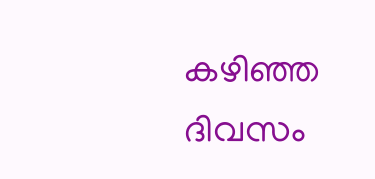കഴിഞ്ഞ ദിവസം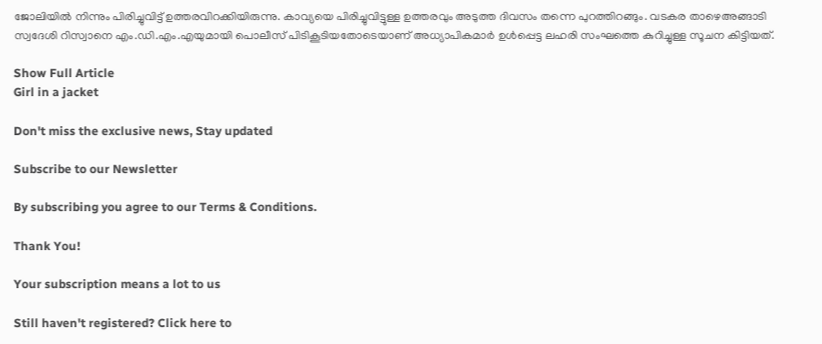ജോലിയിൽ നിന്നും പിരിച്ചുവിട്ട് ഉത്തരവിറക്കിയിരുന്നു. കാവ്യയെ പിരിച്ചുവിട്ടുള്ള ഉത്തരവും അടുത്ത ദിവസം തന്നെ പുറത്തിറങ്ങും. വടകര താഴെഅങ്ങാടി സ്വദേശി റിസ്വാനെ എം.ഡി.എം.എയുമായി പൊലീസ് പിടികൂടിയതോടെയാണ് അധ്യാപികമാര്‍ ഉള്‍പ്പെട്ട ലഹരി സംഘത്തെ കുറിച്ചുള്ള സൂചന കിട്ടിയത്.

Show Full Article
Girl in a jacket

Don't miss the exclusive news, Stay updated

Subscribe to our Newsletter

By subscribing you agree to our Terms & Conditions.

Thank You!

Your subscription means a lot to us

Still haven't registered? Click here to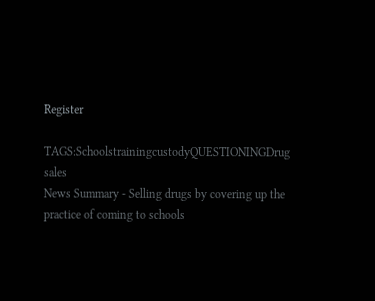Register

TAGS:SchoolstrainingcustodyQUESTIONINGDrug sales
News Summary - Selling drugs by covering up the practice of coming to schools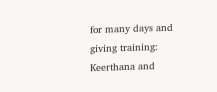for many days and giving training: Keerthana and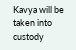Kavya will be taken into custody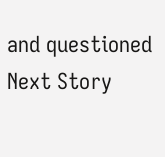and questioned
Next Story